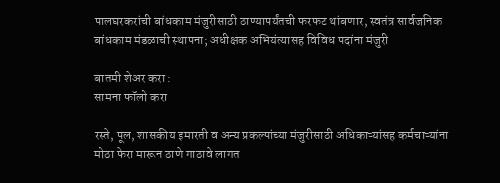पालघरकरांची बांधकाम मंजुरीसाठी ठाण्यापर्यंतची फरफट थांबणार, स्वतंत्र सार्वजनिक बांधकाम मंडळाची स्थापना; अधीक्षक अभियंत्यासह विविध पदांना मंजुरी

बातमी शेअर करा :
सामना फॉलो करा

रस्ते, पूल, शासकीय इमारती व अन्य प्रकल्पांच्या मंजुरीसाठी अधिकाऱ्यांसह कर्मचाऱ्यांना मोठा फेरा मारून ठाणे गाठावे लागत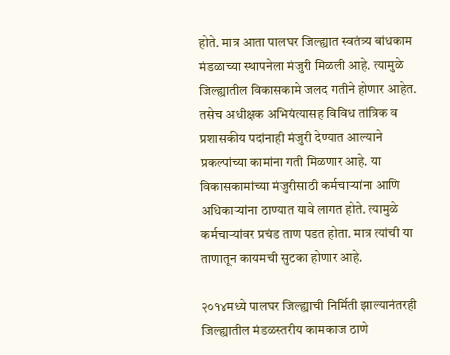होते. मात्र आता पालघर जिल्ह्यात स्वतंत्र्य बांधकाम मंडळाच्या स्थापनेला मंजुरी मिळली आहे. त्यामुळे जिल्ह्यातील विकासकामे जलद गतीने होणार आहेत. तसेच अधीक्षक अभियंत्यासह विविध तांत्रिक व प्रशासकीय पदांनाही मंजुरी देण्यात आल्याने प्रकल्पांच्या कामांना गती मिळणार आहे. या विकासकामांच्या मंजुरीसाठी कर्मचाऱ्यांना आणि अधिकाऱ्यांना ठाण्यात यावे लागत होते. त्यामुळे कर्मचाऱ्यांवर प्रचंड ताण पडत होता. मात्र त्यांची या ताणातून कायमची सुटका होणार आहे.

२०१४मध्ये पालघर जिल्ह्याची निर्मिती झाल्यानंतरही जिल्ह्यातील मंडळस्तरीय कामकाज ठाणे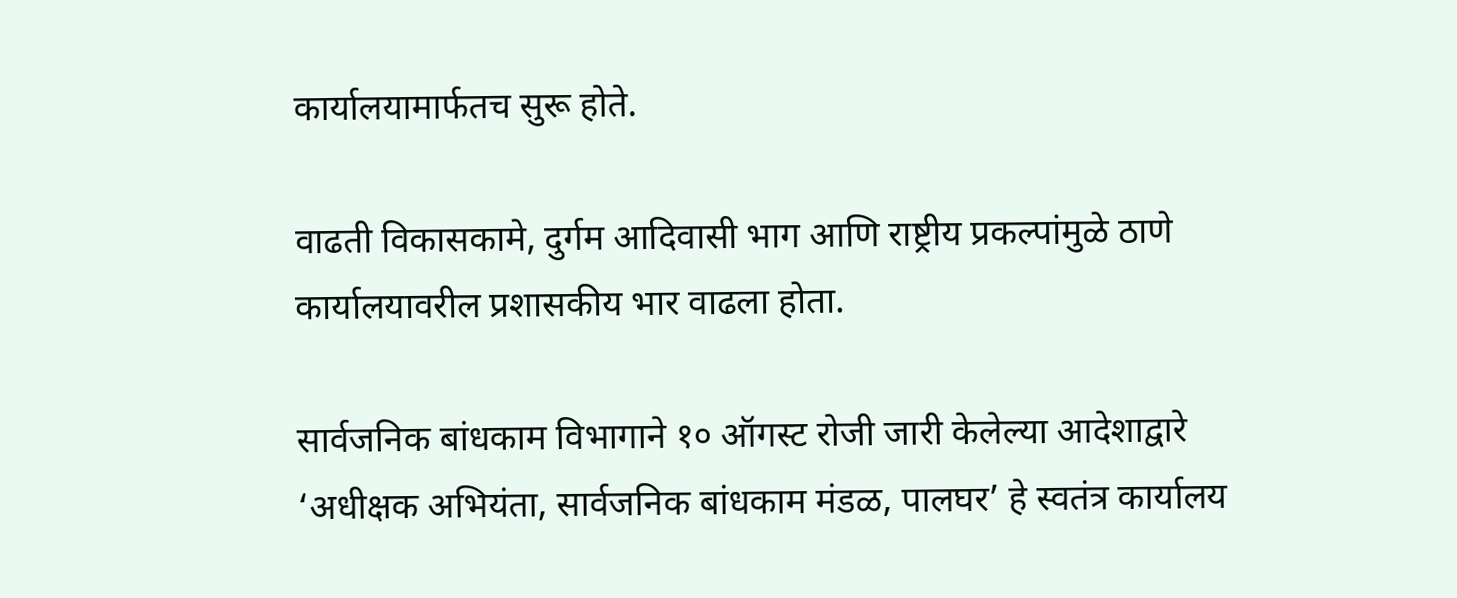कार्यालयामार्फतच सुरू होते.

वाढती विकासकामे, दुर्गम आदिवासी भाग आणि राष्ट्रीय प्रकल्पांमुळे ठाणे कार्यालयावरील प्रशासकीय भार वाढला होता.

सार्वजनिक बांधकाम विभागाने १० ऑगस्ट रोजी जारी केलेल्या आदेशाद्वारे ‘अधीक्षक अभियंता, सार्वजनिक बांधकाम मंडळ, पालघर’ हे स्वतंत्र कार्यालय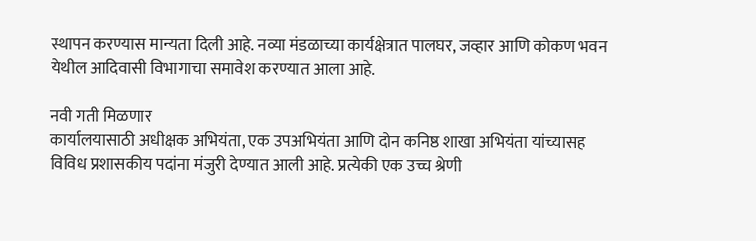स्थापन करण्यास मान्यता दिली आहे. नव्या मंडळाच्या कार्यक्षेत्रात पालघर, जव्हार आणि कोकण भवन येथील आदिवासी विभागाचा समावेश करण्यात आला आहे.

नवी गती मिळणार
कार्यालयासाठी अधीक्षक अभियंता, एक उपअभियंता आणि दोन कनिष्ठ शाखा अभियंता यांच्यासह विविध प्रशासकीय पदांना मंजुरी देण्यात आली आहे. प्रत्येकी एक उच्च श्रेणी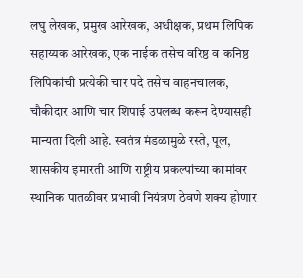लघु लेखक, प्रमुख आरेखक, अधीक्षक, प्रथम लिपिक सहाय्यक आरेखक, एक नाईक तसेच वरिष्ठ व कनिष्ठ लिपिकांची प्रत्येकी चार पदे तसेच वाहनचालक, चौकीदार आणि चार शिपाई उपलब्ध करून देण्यासही मान्यता दिली आहे. स्वतंत्र मंडळामुळे रस्ते, पूल, शासकीय इमारती आणि राष्ट्रीय प्रकल्पांच्या कामांवर स्थानिक पातळीवर प्रभावी नियंत्रण ठेवणे शक्य होणार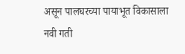असून पालघरच्या पायाभूत विकासाला नवी गती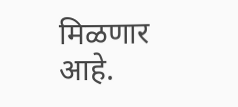मिळणार आहे.